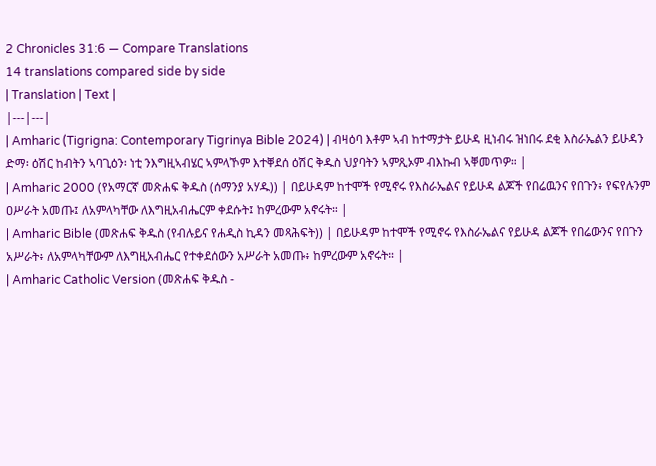2 Chronicles 31:6 — Compare Translations
14 translations compared side by side
| Translation | Text |
|---|---|
| Amharic (Tigrigna: Contemporary Tigrinya Bible 2024) | ብዛዕባ እቶም ኣብ ከተማታት ይሁዳ ዚነብሩ ዝነበሩ ደቂ እስራኤልን ይሁዳን ድማ፡ ዕሽር ከብትን ኣባጊዕን፡ ነቲ ንእግዚኣብሄር ኣምላኾም እተቐደሰ ዕሽር ቅዱስ ህያባትን ኣምጺኦም ብእኩብ ኣቐመጥዎ። |
| Amharic 2000 (የአማርኛ መጽሐፍ ቅዱስ (ሰማንያ አሃዱ)) | በይሁዳም ከተሞች የሚኖሩ የእስራኤልና የይሁዳ ልጆች የበሬዉንና የበጉን፥ የፍየሉንም ዐሥራት አመጡ፤ ለአምላካቸው ለእግዚአብሔርም ቀደሱት፤ ከምረውም አኖሩት። |
| Amharic Bible (መጽሐፍ ቅዱስ (የብሉይና የሐዲስ ኪዳን መጻሕፍት)) | በይሁዳም ከተሞች የሚኖሩ የእስራኤልና የይሁዳ ልጆች የበሬውንና የበጉን አሥራት፥ ለአምላካቸውም ለእግዚአብሔር የተቀደሰውን አሥራት አመጡ፥ ከምረውም አኖሩት። |
| Amharic Catholic Version (መጽሐፍ ቅዱስ -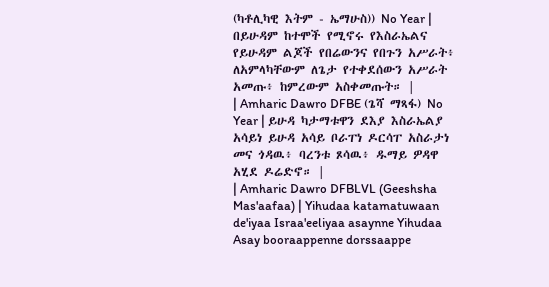(ካቶሊካዊ እትም - ኤማሁስ)) No Year | በይሁዳም ከተሞች የሚኖሩ የእስራኤልና የይሁዳም ልጆች የበሬውንና የበጉን አሥራት፥ ለአምላካቸውም ለጌታ የተቀደሰውን አሥራት አመጡ፥ ከምረውም አስቀመጡት። |
| Amharic Dawro DFBE (ጌሻ ማጻፋ) No Year | ይሁዳ ካታማቱዋን ደእያ እስራኤልያ አሳይነ ይሁዳ አሳይ ቦራፐነ ዶርሳፐ አስራታነ መና ጎዳዉ፥ ባረንቱ ጾሳዉ፥ ዱማይ ዎዳዋ አሂደ ዶሬድኖ። |
| Amharic Dawro DFBLVL (Geeshsha Mas'aafaa) | Yihudaa katamatuwaan de'iyaa Israa'eeliyaa asaynne Yihudaa Asay booraappenne dorssaappe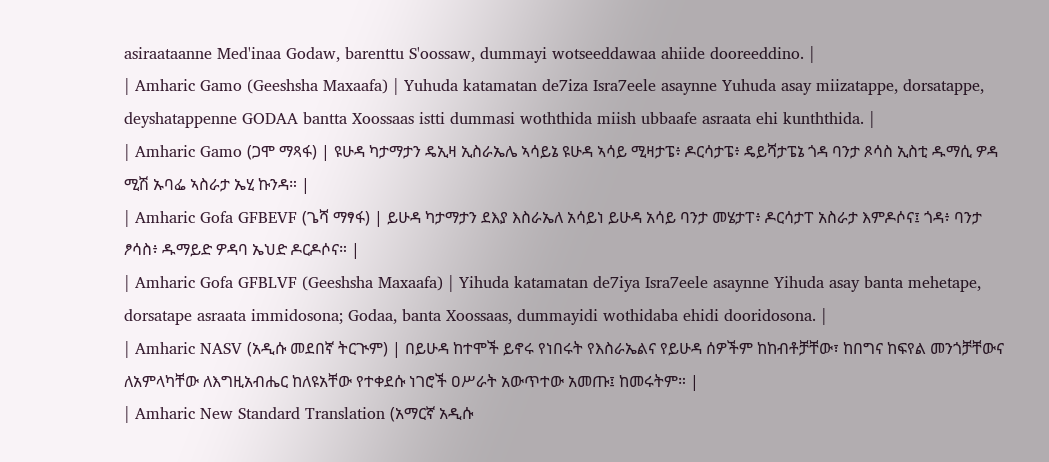asiraataanne Med'inaa Godaw, barenttu S'oossaw, dummayi wotseeddawaa ahiide dooreeddino. |
| Amharic Gamo (Geeshsha Maxaafa) | Yuhuda katamatan de7iza Isra7eele asaynne Yuhuda asay miizatappe, dorsatappe, deyshatappenne GODAA bantta Xoossaas istti dummasi woththida miish ubbaafe asraata ehi kunththida. |
| Amharic Gamo (ጋሞ ማጻፋ) | ዩሁዳ ካታማታን ዴኢዛ ኢስራኤሌ ኣሳይኔ ዩሁዳ ኣሳይ ሚዛታፔ፥ ዶርሳታፔ፥ ዴይሻታፔኔ ጎዳ ባንታ ጾሳስ ኢስቲ ዱማሲ ዎዳ ሚሽ ኡባፌ ኣስራታ ኤሂ ኩንዳ። |
| Amharic Gofa GFBEVF (ጌሻ ማፃፋ) | ይሁዳ ካታማታን ደእያ እስራኤለ አሳይነ ይሁዳ አሳይ ባንታ መሄታፐ፥ ዶርሳታፐ አስራታ እምዶሶና፤ ጎዳ፥ ባንታ ፆሳስ፥ ዱማይድ ዎዳባ ኤህድ ዶርዶሶና። |
| Amharic Gofa GFBLVF (Geeshsha Maxaafa) | Yihuda katamatan de7iya Isra7eele asaynne Yihuda asay banta mehetape, dorsatape asraata immidosona; Godaa, banta Xoossaas, dummayidi wothidaba ehidi dooridosona. |
| Amharic NASV (አዲሱ መደበኛ ትርጒም) | በይሁዳ ከተሞች ይኖሩ የነበሩት የእስራኤልና የይሁዳ ሰዎችም ከከብቶቻቸው፣ ከበግና ከፍየል መንጎቻቸውና ለአምላካቸው ለእግዚአብሔር ከለዩአቸው የተቀደሱ ነገሮች ዐሥራት አውጥተው አመጡ፤ ከመሩትም። |
| Amharic New Standard Translation (አማርኛ አዲሱ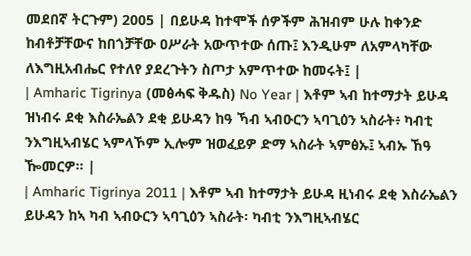መደበኛ ትርጉም) 2005 | በይሁዳ ከተሞች ሰዎችም ሕዝብም ሁሉ ከቀንድ ከብቶቻቸውና ከበጎቻቸው ዐሥራት አውጥተው ሰጡ፤ እንዲሁም ለአምላካቸው ለእግዚአብሔር የተለየ ያደረጉትን ስጦታ አምጥተው ከመሩት፤ |
| Amharic Tigrinya (መፅሓፍ ቅዱስ) No Year | እቶም ኣብ ከተማታት ይሁዳ ዝነብሩ ደቂ እስራኤልን ደቂ ይሁዳን ከዓ ኻብ ኣብዑርን ኣባጊዕን ኣስራት፥ ካብቲ ንእግዚኣብሄር ኣምላኾም ኢሎም ዝወፈይዎ ድማ ኣስራት ኣምፅኡ፤ ኣብኡ ኸዓ ዀመርዎ። |
| Amharic Tigrinya 2011 | እቶም ኣብ ከተማታት ይሁዳ ዚነብሩ ደቂ እስራኤልን ይሁዳን ከኣ ካብ ኣብዑርን ኣባጊዕን ኣስራት፡ ካብቲ ንእግዚኣብሄር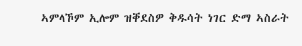ኣምላኾም ኢሎም ዝቐደስዎ ቅዱሳት ነገር ድማ ኣስራት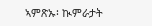ኣምጽኡ፡ ኲምራታት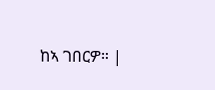ከኣ ገበርዎ። |